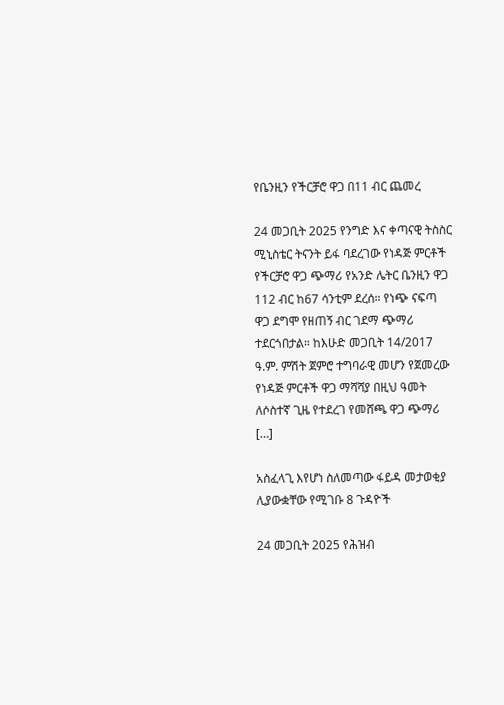የቤንዚን የችርቻሮ ዋጋ በ11 ብር ጨመረ

24 መጋቢት 2025 የንግድ እና ቀጣናዊ ትስስር ሚኒስቴር ትናንት ይፋ ባደረገው የነዳጅ ምርቶች የችርቻሮ ዋጋ ጭማሪ የአንድ ሌትር ቤንዚን ዋጋ 112 ብር ከ67 ሳንቲም ደረሰ። የነጭ ናፍጣ ዋጋ ደግሞ የዘጠኝ ብር ገደማ ጭማሪ ተደርጎበታል። ከእሁድ መጋቢት 14/2017 ዓ.ም. ምሽት ጀምሮ ተግባራዊ መሆን የጀመረው የነዳጅ ምርቶች ዋጋ ማሻሻያ በዚህ ዓመት ለሶስተኛ ጊዜ የተደረገ የመሸጫ ዋጋ ጭማሪ […]

አስፈላጊ እየሆነ ስለመጣው ፋይዳ መታወቂያ ሊያውቋቸው የሚገቡ 8 ጉዳዮች

24 መጋቢት 2025 የሕዝብ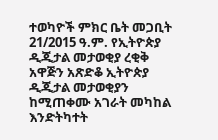ተወካዮች ምክር ቤት መጋቢት 21/2015 ዓ.ም. የኢትዮጵያ ዲጂታል መታወቂያ ረቂቅ አዋጅን አጽድቆ ኢትዮጵያ ዲጂታል መታወቂያን ከሚጠቀሙ አገራት መካከል እንድትካተት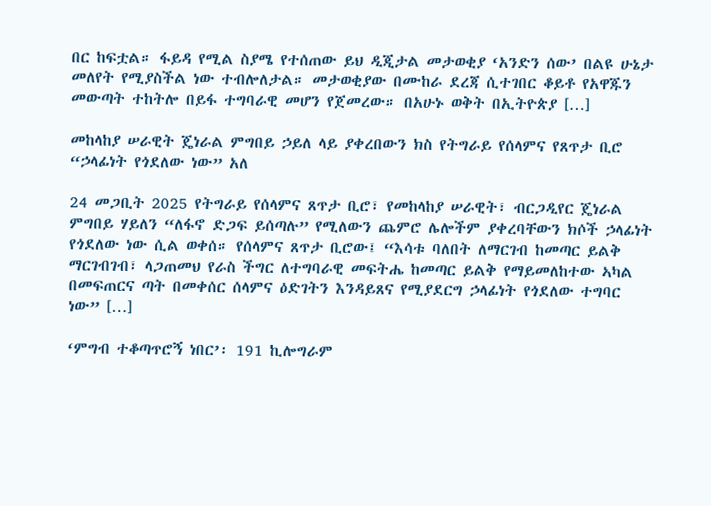በር ከፍቷል። ፋይዳ የሚል ስያሜ የተሰጠው ይህ ዲጂታል መታወቂያ ‘አንድን ሰው’ በልዩ ሁኔታ መለየት የሚያስችል ነው ተብሎለታል። መታወቂያው በሙከራ ደረጃ ሲተገበር ቆይቶ የአዋጁን መውጣት ተከትሎ በይፋ ተግባራዊ መሆን የጀመረው። በአሁኑ ወቅት በኢትዮጵያ […]

መከላከያ ሠራዊት ጄነራል ምግበይ ኃይለ ላይ ያቀረበውን ክስ የትግራይ የሰላምና የጸጥታ ቢሮ “ኃላፊነት የጎደለው ነው” አለ

24 መጋቢት 2025 የትግራይ የሰላምና ጸጥታ ቢሮ፣ የመከላከያ ሠራዊት፣ ብርጋዲየር ጄነራል ምግበይ ሃይለን “ለፋኖ ድጋፍ ይሰጣሉ” የሚለውን ጨምሮ ሌሎችም ያቀረባቸውን ክሶች ኃላፊነት የጎደለው ነው ሲል ወቀሰ። የሰላምና ጸጥታ ቢሮው፤ “እሳቱ ባለበት ለማርገብ ከመጣር ይልቅ ማርገብገብ፣ ላጋጠመህ የራስ ችግር ለተግባራዊ መፍትሔ ከመጣር ይልቅ የማይመለከተው ኣካል በመፍጠርና ጣት በመቀሰር ሰላምና ዕድገትን እንዳይጸና የሚያደርግ ኃላፊነት የጎደለው ተግባር ነው” […]

‘ምግብ ተቆጣጥሮኝ ነበር’፡ 191 ኪሎግራም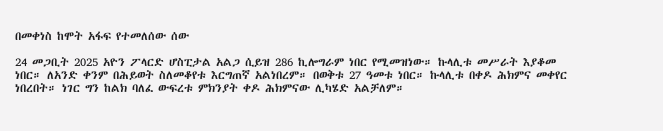በመቀነስ ከሞት አፋፍ የተመለሰው ሰው

24 መጋቢት 2025 አዮን ፖላርድ ሆስፒታል አልጋ ሲይዝ 286 ኪሎግራም ነበር የሚመዝነው። ኩላሊቱ መሥራት እያቆመ ነበር። ለአንድ ቀንም በሕይወት ስለመቆየቱ እርግጠኛ አልነበረም። በወቅቱ 27 ዓመቱ ነበር። ኩላሊቱ በቀዶ ሕክምና መቀየር ነበረበት። ነገር ግን ከልክ ባለፈ ውፍረቱ ምክንያት ቀዶ ሕክምናው ሊካሄድ አልቻለም።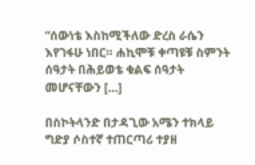“ሰውነቴ እስከሚችለው ድረስ ራሴን እየገፋሁ ነበር። ሐኪሞቹ ቀጣዩቹ ስምንት ሰዓታት በሕይወቴ ቁልፍ ሰዓታት መሆናቸውን […]

በስኮትላንድ በታዳጊው አሜን ተክላይ ግድያ ሶስተኛ ተጠርጣሪ ተያዘ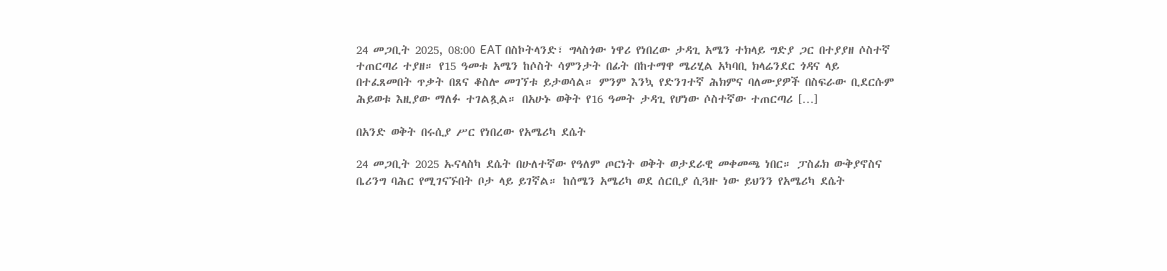24 መጋቢት 2025, 08:00 EAT በስኮትላንድ፣ ግላስጎው ነዋሪ የነበረው ታዳጊ አሜን ተክላይ ግድያ ጋር በተያያዘ ሶስተኛ ተጠርጣሪ ተያዘ። የ15 ዓመቱ አሜን ከሶስት ሳምንታት በፊት በከተማዋ ሜሪሂል አካባቢ ክላሬንደር ጎዳና ላይ በተፈጸመበት ጥቃት በጸና ቆስሎ መገኘቱ ይታወሳል። ምንም እንኳ የድንገተኛ ሕክምና ባለሙያዎች በስፍራው ቢደርሱም ሕይወቱ እዚያው ማለፉ ተገልጿል። በአሁኑ ወቅት የ16 ዓመት ታዳጊ የሆነው ሶስተኛው ተጠርጣሪ […]

በአንድ ወቅት በሩሲያ ሥር የነበረው የአሜሪካ ደሴት

24 መጋቢት 2025 ኡናላስካ ደሴት በሁለተኛው የዓለም ጦርነት ወቅት ወታደራዊ መቀመጫ ነበር። ፓስፊክ ውቅያኖስና ቤሪንግ ባሕር የሚገናኙበት ቦታ ላይ ይገኛል። ከሰሜን አሜሪካ ወደ ሰርቢያ ሲጓዙ ነው ይህንን የአሜሪካ ደሴት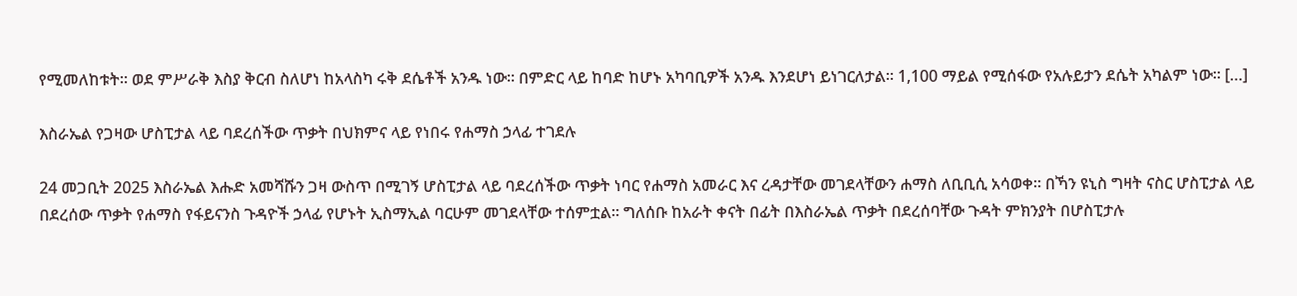የሚመለከቱት። ወደ ምሥራቅ እስያ ቅርብ ስለሆነ ከአላስካ ሩቅ ደሴቶች አንዱ ነው። በምድር ላይ ከባድ ከሆኑ አካባቢዎች አንዱ እንደሆነ ይነገርለታል። 1,100 ማይል የሚሰፋው የአሉይታን ደሴት አካልም ነው። […]

እስራኤል የጋዛው ሆስፒታል ላይ ባደረሰችው ጥቃት በህክምና ላይ የነበሩ የሐማስ ኃላፊ ተገደሉ

24 መጋቢት 2025 እስራኤል እሑድ አመሻሹን ጋዛ ውስጥ በሚገኝ ሆስፒታል ላይ ባደረሰችው ጥቃት ነባር የሐማስ አመራር እና ረዳታቸው መገደላቸውን ሐማስ ለቢቢሲ አሳወቀ። በኻን ዩኒስ ግዛት ናስር ሆስፒታል ላይ በደረሰው ጥቃት የሐማስ የፋይናንስ ጉዳዮች ኃላፊ የሆኑት ኢስማኢል ባርሁም መገደላቸው ተሰምቷል። ግለሰቡ ከአራት ቀናት በፊት በእስራኤል ጥቃት በደረሰባቸው ጉዳት ምክንያት በሆስፒታሉ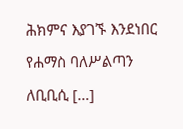ሕክምና እያገኙ እንደነበር የሐማስ ባለሥልጣን ለቢቢሲ […]